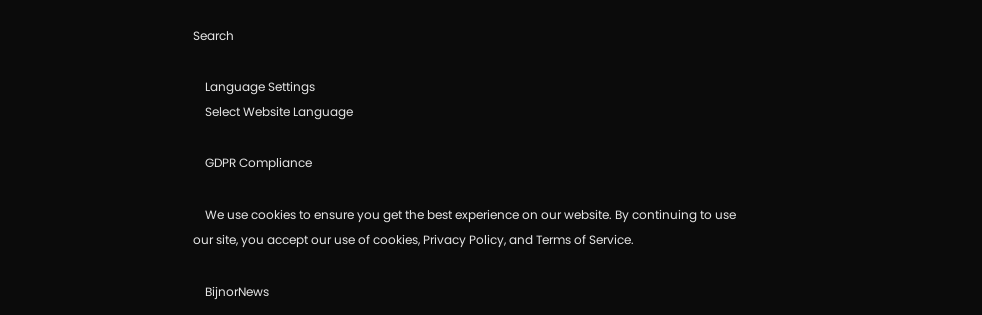Search

    Language Settings
    Select Website Language

    GDPR Compliance

    We use cookies to ensure you get the best experience on our website. By continuing to use our site, you accept our use of cookies, Privacy Policy, and Terms of Service.

    BijnorNews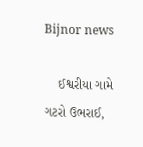Bijnor news

    ઈશ્વરીયા ગામે ગટરો ઉભરાઈ,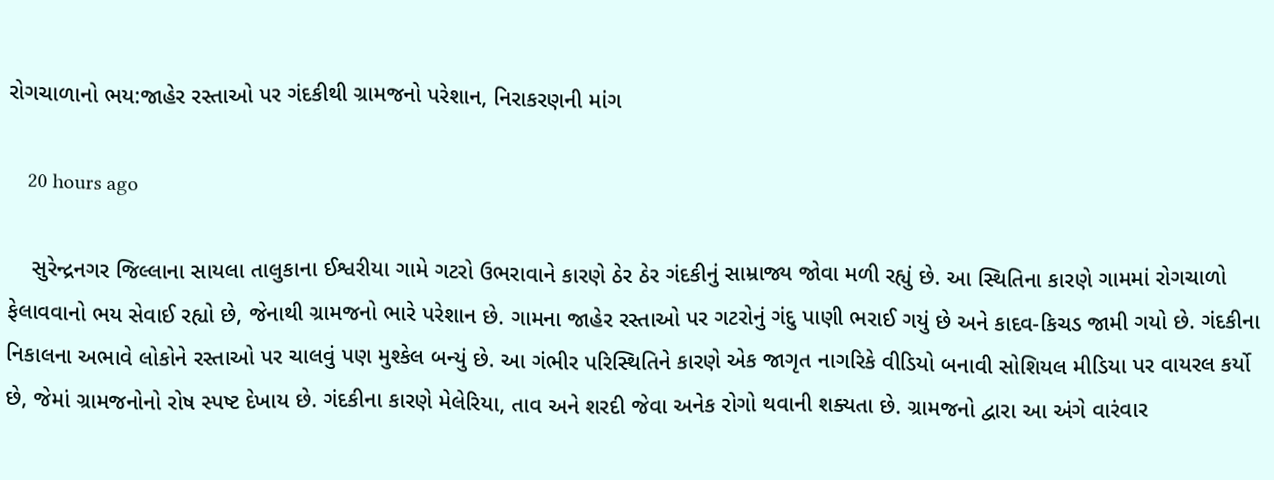રોગચાળાનો ભય:જાહેર રસ્તાઓ પર ગંદકીથી ગ્રામજનો પરેશાન, નિરાકરણની માંગ

    20 hours ago

    સુરેન્દ્રનગર જિલ્લાના સાયલા તાલુકાના ઈશ્વરીયા ગામે ગટરો ઉભરાવાને કારણે ઠેર ઠેર ગંદકીનું સામ્રાજ્ય જોવા મળી રહ્યું છે. આ સ્થિતિના કારણે ગામમાં રોગચાળો ફેલાવવાનો ભય સેવાઈ રહ્યો છે, જેનાથી ગ્રામજનો ભારે પરેશાન છે. ગામના જાહેર રસ્તાઓ પર ગટરોનું ગંદુ પાણી ભરાઈ ગયું છે અને કાદવ-કિચડ જામી ગયો છે. ગંદકીના નિકાલના અભાવે લોકોને રસ્તાઓ પર ચાલવું પણ મુશ્કેલ બન્યું છે. આ ગંભીર પરિસ્થિતિને કારણે એક જાગૃત નાગરિકે વીડિયો બનાવી સોશિયલ મીડિયા પર વાયરલ કર્યો છે, જેમાં ગ્રામજનોનો રોષ સ્પષ્ટ દેખાય છે. ગંદકીના કારણે મેલેરિયા, તાવ અને શરદી જેવા અનેક રોગો થવાની શક્યતા છે. ગ્રામજનો દ્વારા આ અંગે વારંવાર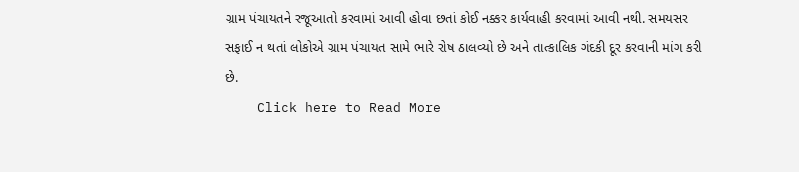ગ્રામ પંચાયતને રજૂઆતો કરવામાં આવી હોવા છતાં કોઈ નક્કર કાર્યવાહી કરવામાં આવી નથી. સમયસર સફાઈ ન થતાં લોકોએ ગ્રામ પંચાયત સામે ભારે રોષ ઠાલવ્યો છે અને તાત્કાલિક ગંદકી દૂર કરવાની માંગ કરી છે.
    Click here to Read More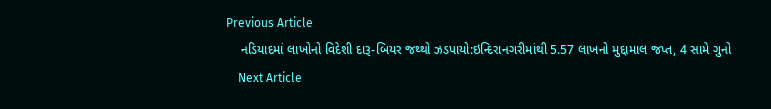Previous Article
    નડિયાદમાં લાખોનો વિદેશી દારૂ-બિયર જથ્થો ઝડપાયો:ઇન્દિરાનગરીમાંથી 5.57 લાખનો મુદ્દામાલ જપ્ત, 4 સામે ગુનો
    Next Article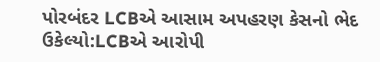પોરબંદર LCBએ આસામ અપહરણ કેસનો ભેદ ઉકેલ્યો:LCBએ આરોપી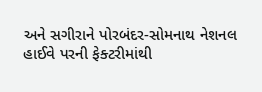અને સગીરાને પોરબંદર-સોમનાથ નેશનલ હાઈવે પરની ફેક્ટરીમાંથી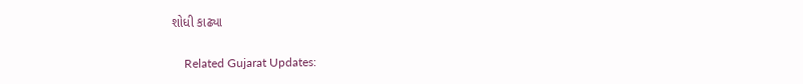શોધી કાઢ્યા

    Related Gujarat Updates: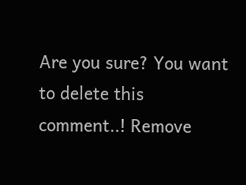Are you sure? You want to delete this comment..! Remove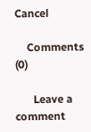Cancel

    Comments (0)

      Leave a comment